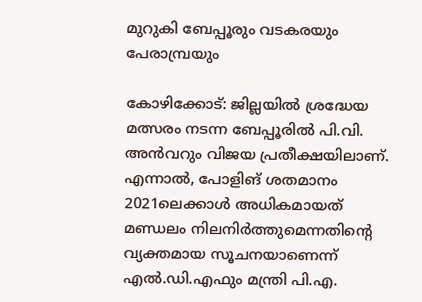മുറുകി ബേപ്പൂരും വടകരയും പേരാമ്പ്രയും

കോഴിക്കോട്: ജില്ലയിൽ ശ്രദ്ധേയ മത്സരം നടന്ന ബേപ്പൂരിൽ പി.വി. അൻവറും വിജയ പ്രതീക്ഷയിലാണ്. എന്നാൽ, പോളിങ് ശതമാനം 2021ലെക്കാൾ അധികമായത് മണ്ഡലം നിലനിർത്തുമെന്നതിന്‍റെ വ്യക്തമായ സൂചനയാണെന്ന് എൽ.ഡി.എഫും മന്ത്രി പി.എ.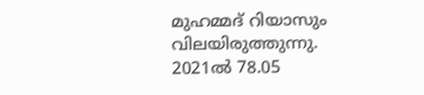മുഹമ്മദ് റിയാസും വിലയിരുത്തുന്നു. 2021ൽ 78.05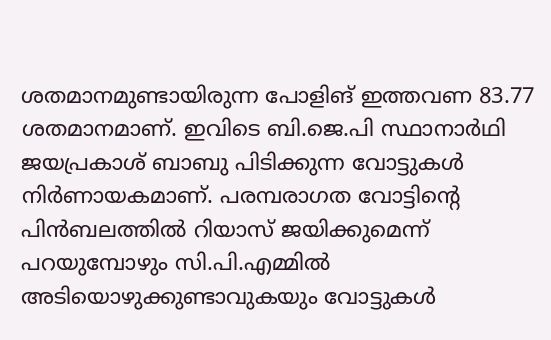ശതമാനമുണ്ടായിരുന്ന പോളിങ് ഇത്തവണ 83.77 ശതമാനമാണ്. ഇവിടെ ബി.ജെ.പി സ്ഥാനാർഥി ജയപ്രകാശ് ബാബു പിടിക്കുന്ന വോട്ടുകൾ നിർണായകമാണ്. പരമ്പരാഗത വോട്ടിന്‍റെ പിൻബലത്തിൽ റിയാസ് ജയിക്കുമെന്ന് പറയുമ്പോഴും സി.പി.എമ്മിൽ അടിയൊഴുക്കുണ്ടാവുകയും വോട്ടുകൾ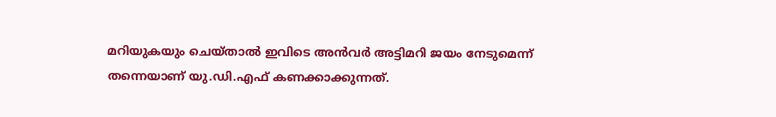മറിയുകയും ചെയ്താൽ ഇവിടെ അൻവർ അട്ടിമറി ജയം നേടുമെന്ന് തന്നെയാണ് യു.ഡി.എഫ് കണക്കാക്കുന്നത്.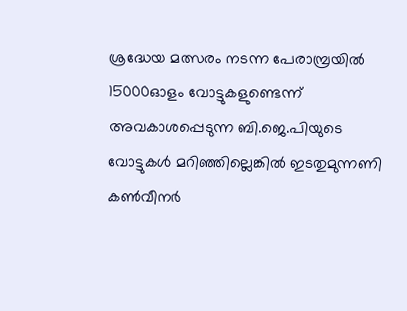ശ്രദ്ധേയ മത്സരം നടന്ന പേരാമ്പ്രയിൽ 15000ഓളം വോട്ടുകളുണ്ടെന്ന് അവകാശപ്പെടുന്ന ബി.ജെ.പിയുടെ വോട്ടുകൾ മറിഞ്ഞില്ലെങ്കിൽ ഇടതുമുന്നണി കൺവീനർ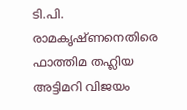ടി.പി. രാമകൃഷ്ണനെതിരെ ഫാത്തിമ തഹ്ലിയ അട്ടിമറി വിജയം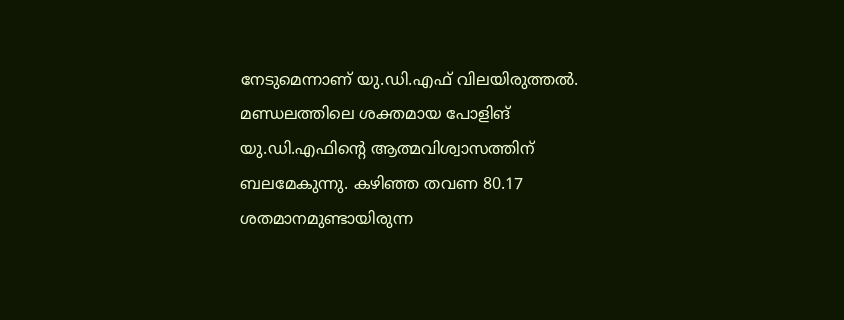നേടുമെന്നാണ് യു.ഡി.എഫ് വിലയിരുത്തൽ. മണ്ഡലത്തിലെ ശക്തമായ പോളിങ് യു.ഡി.എഫിന്‍റെ ആത്മവിശ്വാസത്തിന് ബലമേകുന്നു. കഴിഞ്ഞ തവണ 80.17 ശതമാനമുണ്ടായിരുന്ന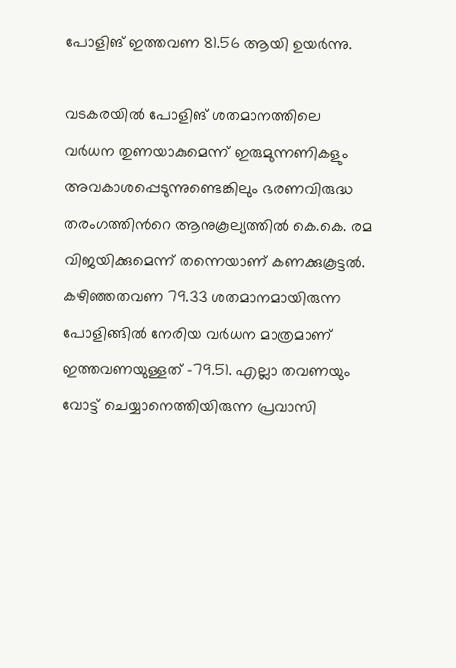പോളിങ് ഇത്തവണ 81.56 ആയി ഉയർന്നു.

വടകരയിൽ പോളിങ് ശതമാനത്തിലെ വർധന തുണയാകുമെന്ന് ഇരുമുന്നണികളും അവകാശപ്പെടുന്നുണ്ടെങ്കിലും ഭരണവിരുദ്ധ തരംഗത്തിന്‍റെ ആനുകൂല്യത്തിൽ കെ.കെ. രമ വിജയിക്കുമെന്ന് തന്നെയാണ് കണക്കുകൂട്ടൽ. കഴിഞ്ഞതവണ 79.33 ശതമാനമായിരുന്ന പോളിങ്ങിൽ നേരിയ വർധന മാത്രമാണ് ഇത്തവണയുള്ളത് -79.51. എല്ലാ തവണയും വോട്ട് ചെയ്യാനെത്തിയിരുന്ന പ്രവാസി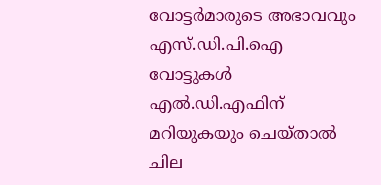വോട്ടർമാരുടെ അഭാവവും എസ്.ഡി.പി.ഐ വോട്ടുകൾ എൽ.ഡി.എഫിന് മറിയുകയും ചെയ്താൽ ചില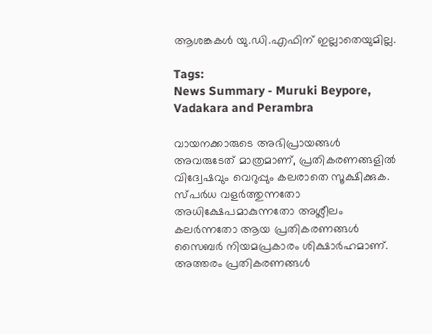ആശങ്കകൾ യു.ഡി.എഫിന് ഇല്ലാതെയുമില്ല.

Tags:
News Summary - Muruki Beypore, Vadakara and Perambra

വായനക്കാരുടെ അഭിപ്രായങ്ങള്‍ അവരുടേത് മാത്രമാണ്, പ്രതികരണങ്ങളിൽ വിദ്വേഷവും വെറുപ്പും കലരാതെ സൂക്ഷിക്കുക. സ്പർധ വളർത്തുന്നതോ അധിക്ഷേപമാകുന്നതോ അശ്ലീലം കലർന്നതോ ആയ പ്രതികരണങ്ങൾ സൈബർ നിയമപ്രകാരം ശിക്ഷാർഹമാണ്. അത്തരം പ്രതികരണങ്ങൾ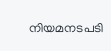നിയമനടപടി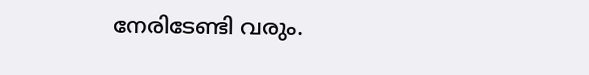നേരിടേണ്ടി വരും.